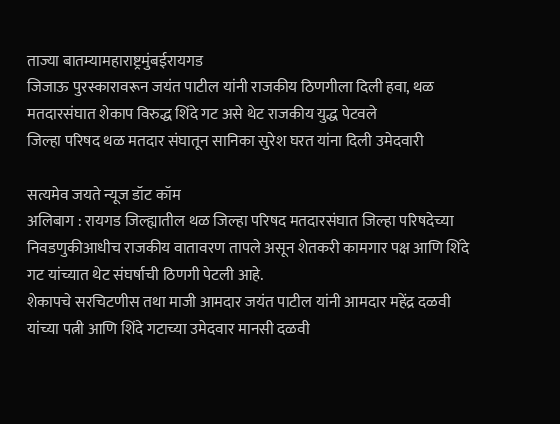ताज्या बातम्यामहाराष्ट्रमुंबईरायगड
जिजाऊ पुरस्कारावरून जयंत पाटील यांनी राजकीय ठिणगीला दिली हवा, थळ मतदारसंघात शेकाप विरुद्ध शिंदे गट असे थेट राजकीय युद्ध पेटवले
जिल्हा परिषद थळ मतदार संघातून सानिका सुरेश घरत यांना दिली उमेदवारी

सत्यमेव जयते न्यूज डॉट कॉम
अलिबाग : रायगड जिल्ह्यातील थळ जिल्हा परिषद मतदारसंघात जिल्हा परिषदेच्या निवडणुकीआधीच राजकीय वातावरण तापले असून शेतकरी कामगार पक्ष आणि शिंदे गट यांच्यात थेट संघर्षाची ठिणगी पेटली आहे.
शेकापचे सरचिटणीस तथा माजी आमदार जयंत पाटील यांनी आमदार महेंद्र दळवी यांच्या पत्नी आणि शिंदे गटाच्या उमेदवार मानसी दळवी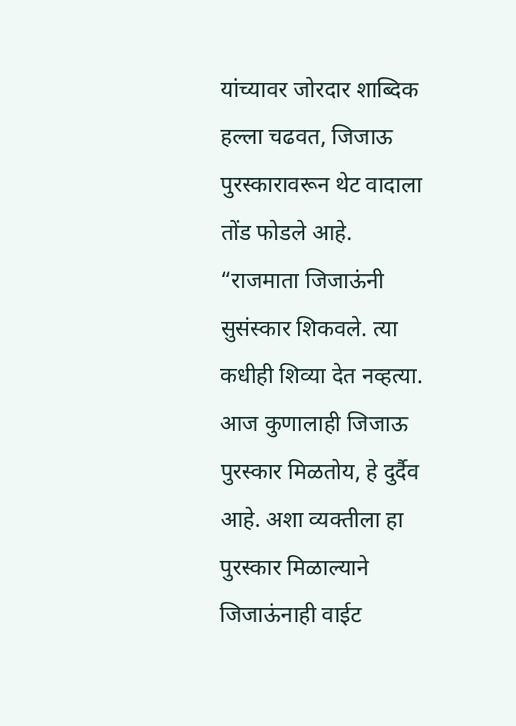यांच्यावर जोरदार शाब्दिक हल्ला चढवत, जिजाऊ पुरस्कारावरून थेट वादाला तोंड फोडले आहे.
“राजमाता जिजाऊंनी सुसंस्कार शिकवले. त्या कधीही शिव्या देत नव्हत्या. आज कुणालाही जिजाऊ पुरस्कार मिळतोय, हे दुर्दैव आहे. अशा व्यक्तीला हा पुरस्कार मिळाल्याने जिजाऊंनाही वाईट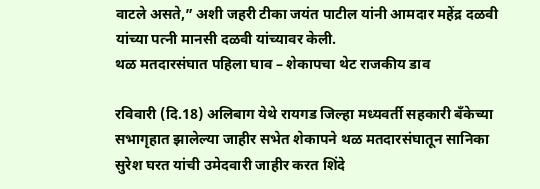वाटले असते,” अशी जहरी टीका जयंत पाटील यांनी आमदार महेंद्र दळवी यांच्या पत्नी मानसी दळवी यांच्यावर केली.
थळ मतदारसंघात पहिला घाव – शेकापचा थेट राजकीय डाव

रविवारी (दि.18) अलिबाग येथे रायगड जिल्हा मध्यवर्ती सहकारी बँकेच्या सभागृहात झालेल्या जाहीर सभेत शेकापने थळ मतदारसंघातून सानिका सुरेश घरत यांची उमेदवारी जाहीर करत शिंदे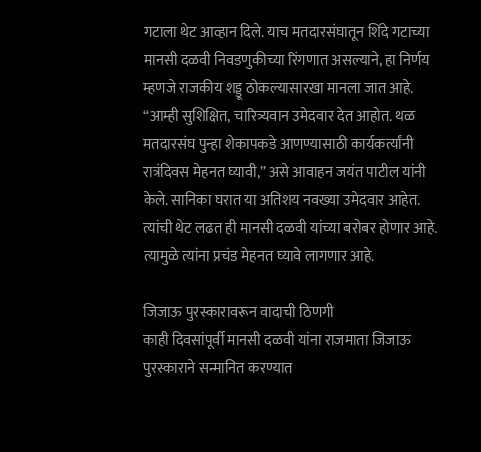गटाला थेट आव्हान दिले. याच मतदारसंघातून शिंदे गटाच्या मानसी दळवी निवडणुकीच्या रिंगणात असल्याने, हा निर्णय म्हणजे राजकीय शड्डू ठोकल्यासारखा मानला जात आहे. “आम्ही सुशिक्षित, चारित्र्यवान उमेदवार देत आहोत. थळ मतदारसंघ पुन्हा शेकापकडे आणण्यासाठी कार्यकर्त्यांनी रात्रंदिवस मेहनत घ्यावी,” असे आवाहन जयंत पाटील यांनी केले. सानिका घरात या अतिशय नवख्या उमेदवार आहेत. त्यांची थेट लढत ही मानसी दळवी यांच्या बरोबर होणार आहे. त्यामुळे त्यांना प्रचंड मेहनत घ्यावे लागणार आहे.

जिजाऊ पुरस्कारावरून वादाची ठिणगी
काही दिवसांपूर्वी मानसी दळवी यांना राजमाता जिजाऊ पुरस्काराने सन्मानित करण्यात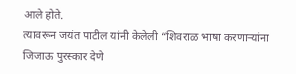आले होते.
त्यावरून जयंत पाटील यांनी केलेली “शिवराळ भाषा करणाऱ्यांना जिजाऊ पुरस्कार देणे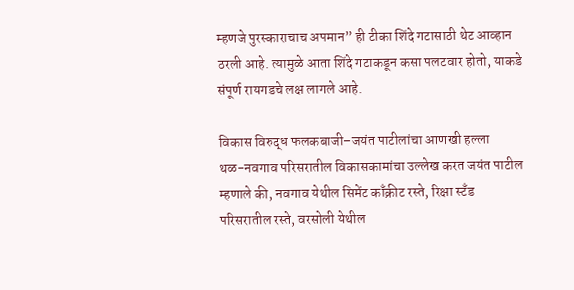म्हणजे पुरस्काराचाच अपमान” ही टीका शिंदे गटासाठी थेट आव्हान ठरली आहे. त्यामुळे आता शिंदे गटाकडून कसा पलटवार होतो, याकडे संपूर्ण रायगडचे लक्ष लागले आहे.

विकास विरुद्ध फलकबाजी–जयंत पाटीलांचा आणखी हल्ला
थळ-नवगाव परिसरातील विकासकामांचा उल्लेख करत जयंत पाटील म्हणाले की, नवगाव येथील सिमेंट काँक्रीट रस्ते, रिक्षा स्टँड परिसरातील रस्ते, वरसोली येथील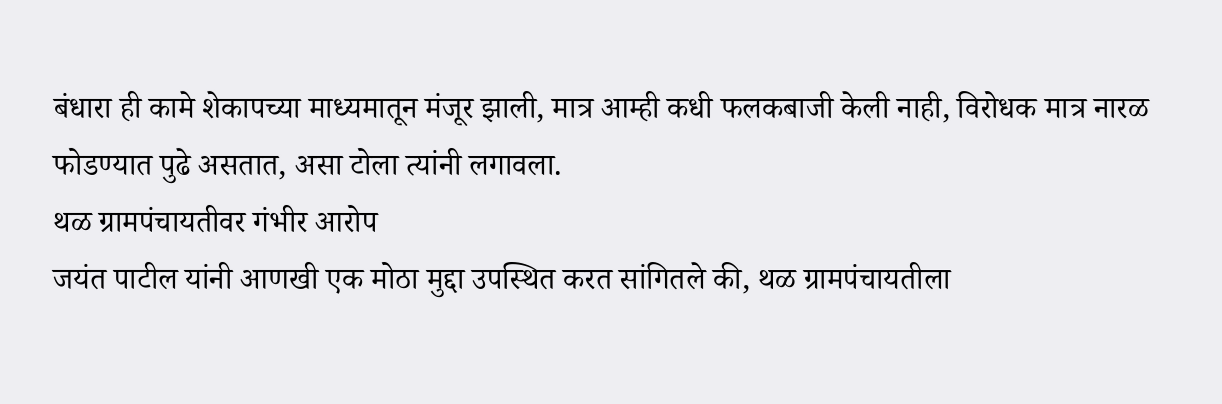बंधारा ही कामे शेकापच्या माध्यमातून मंजूर झाली, मात्र आम्ही कधी फलकबाजी केली नाही, विरोधक मात्र नारळ फोडण्यात पुढे असतात, असा टोला त्यांनी लगावला.
थळ ग्रामपंचायतीवर गंभीर आरोप
जयंत पाटील यांनी आणखी एक मोठा मुद्दा उपस्थित करत सांगितले की, थळ ग्रामपंचायतीला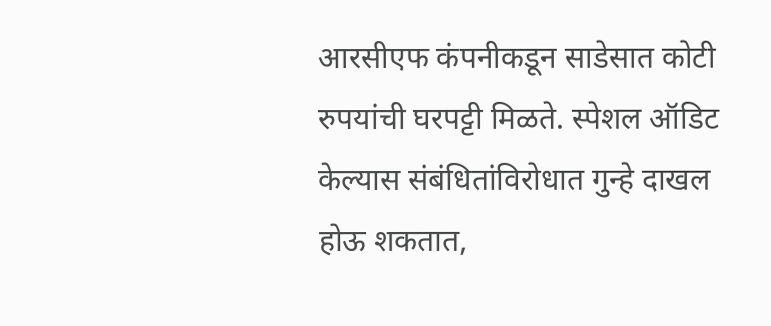आरसीएफ कंपनीकडून साडेसात कोटी रुपयांची घरपट्टी मिळते. स्पेशल ऑडिट केल्यास संबंधितांविरोधात गुन्हे दाखल होऊ शकतात,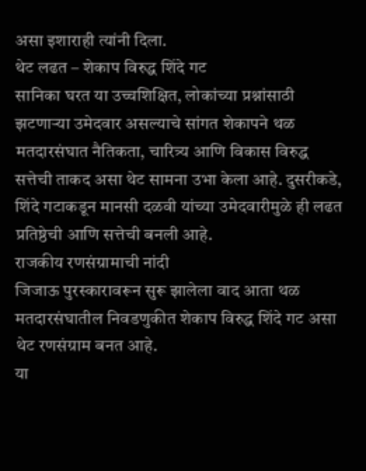असा इशाराही त्यांनी दिला.
थेट लढत – शेकाप विरुद्ध शिंदे गट
सानिका घरत या उच्चशिक्षित, लोकांच्या प्रश्नांसाठी झटणाऱ्या उमेदवार असल्याचे सांगत शेकापने थळ मतदारसंघात नैतिकता, चारित्र्य आणि विकास विरुद्ध सत्तेची ताकद असा थेट सामना उभा केला आहे. दुसरीकडे, शिंदे गटाकडून मानसी दळवी यांच्या उमेदवारीमुळे ही लढत प्रतिष्ठेची आणि सत्तेची बनली आहे.
राजकीय रणसंग्रामाची नांदी
जिजाऊ पुरस्कारावरून सुरू झालेला वाद आता थळ मतदारसंघातील निवडणुकीत शेकाप विरुद्ध शिंदे गट असा थेट रणसंग्राम बनत आहे.
या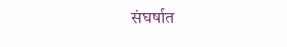संघर्षात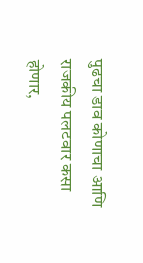पुढचा डाव कोणाचा आणि राजकीय पलटवार कसा होणार,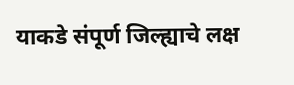याकडे संपूर्ण जिल्ह्याचे लक्ष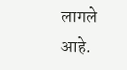लागले आहे.